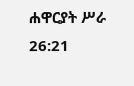ሐዋርያት ሥራ 26:21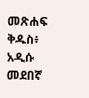መጽሐፍ ቅዱስ፥ አዲሱ መደበኛ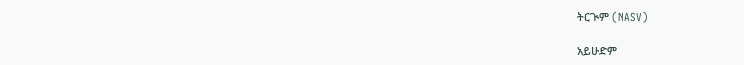ትርጒም (NASV)

አይሁድም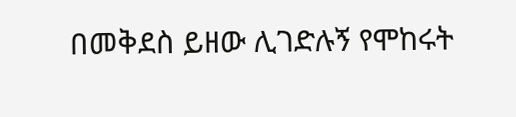በመቅደስ ይዘው ሊገድሉኝ የሞከሩት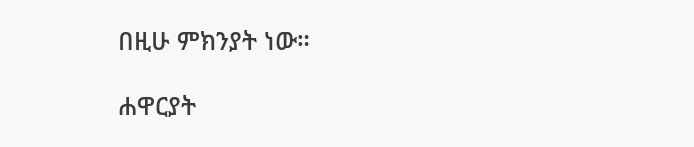በዚሁ ምክንያት ነው።

ሐዋርያት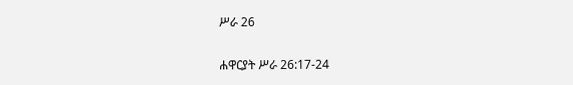ሥራ 26

ሐዋርያት ሥራ 26:17-24